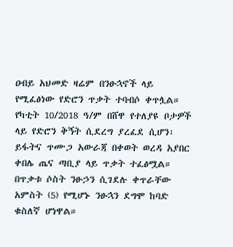ዐብይ አህመድ ዛሬም በንፁኋኖች ላይ የሚፈፅነው የድሮን ጥቃት ተባብሶ ቀጥሏል።
የካቲት 10/2018 ዓ/ም በሸዋ የተለያዩ ቦታዎች ላይ የድሮን ቅኝት ሲደረግ ያረፈደ ሲሆን፡ ይፋትና ጥሙጋ አውራጃ በቀወት ወረዳ አያበር ቀበሌ ጤና ጣቢያ ላይ ጥቃት ተፈፅሟል።
በጥቃቱ ሶስት ንፁኃን ሲገደሉ ቀጥራቸው አምስት (5) የሚሆኑ ንፁኋን ደግሞ ከባድ ቁስለኛ ሆነዋል።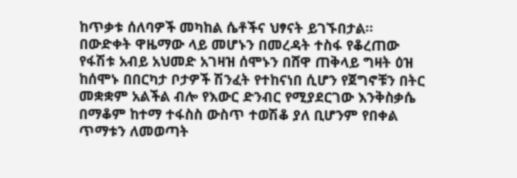ከጥቃቱ ሰለባዎች መካከል ሴቶችና ህፃናት ይገኙበታል።
በውድቀት ዋዜማው ላይ መሆኑን በመረዳት ተስፋ የቆረጠው የፋሽቱ አብይ አህመድ አገዛዝ ሰሞኑን በሸዋ ጠቅላይ ግዛት ዕዝ ከሰሞኑ በበርካታ ቦታዎች ሽንፈት የተከናነበ ሲሆን የጀግኖቹን በትር መቋቋም አልችል ብሎ የእውር ድንብር የሚያደርገው እንቅስቃሴ በማቆም ከተማ ተፋስስ ውስጥ ተወሽቆ ያለ ቢሆንም የበቀል ጥማቱን ለመወጣት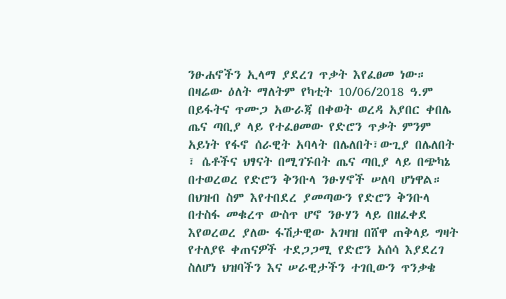ንፁሐኖችን ኢላማ ያደረገ ጥቃት እየፈፀመ ነው።
በዛሬው ዕለት ማለትም የካቲት 10/06/2018 ዓ.ም በይፋትና ጥሙጋ አውራጃ በቀወት ወረዳ አያበር ቀበሌ ጤና ጣቢያ ላይ የተፈፀመው የድሮን ጥቃት ምንም አይነት የፋኖ ሰራዊት አባላት በሌለበት፣ውጊያ በሌለበት ፣ ሴቶችና ህፃናት በሚገኙበት ጤና ጣቢያ ላይ በጭካኔ በተወረወረ የድሮን ቅንቡላ ንፁሃኖች ሠለባ ሆነዋል።
በህዝብ ስም እየተበደረ ያመጣውን የድሮን ቅንቡላ በተስፋ መቁረጥ ውስጥ ሆኖ ንፁሃን ላይ በዘፈቀደ እየወረወረ ያለው ፋሽታዊው አገዛዝ በሸዋ ጠቅላይ ግዛት የተለያዩ ቀጠናዎች ተደጋጋሚ የድሮን አሰሳ እያደረገ ስለሆነ ህዝባችን እና ሠራዊታችን ተገቢውን ጥንቃቄ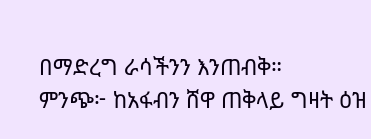በማድረግ ራሳችንን እንጠብቅ።
ምንጭ፦ ከአፋብን ሸዋ ጠቅላይ ግዛት ዕዝ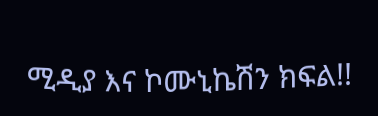ሚዲያ እና ኮሙኒኬሽን ክፍል!!